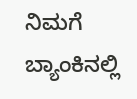ನಿಮಗೆ ಬ್ಯಾಂಕಿನಲ್ಲಿ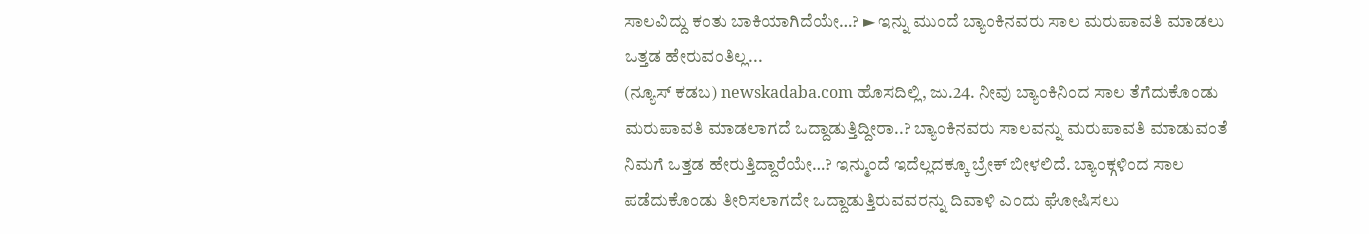ಸಾಲವಿದ್ದು ಕಂತು ಬಾಕಿಯಾಗಿದೆಯೇ…? ► ಇನ್ನು ಮುಂದೆ ಬ್ಯಾಂಕಿನವರು ಸಾಲ ಮರುಪಾವತಿ ಮಾಡಲು ಒತ್ತಡ ಹೇರುವಂತಿಲ್ಲ...
(ನ್ಯೂಸ್ ಕಡಬ) newskadaba.com ಹೊಸದಿಲ್ಲಿ, ಜು.24. ನೀವು ಬ್ಯಾಂಕಿನಿಂದ ಸಾಲ ತೆಗೆದುಕೊಂಡು ಮರುಪಾವತಿ ಮಾಡಲಾಗದೆ ಒದ್ದಾಡುತ್ತಿದ್ದೀರಾ..? ಬ್ಯಾಂಕಿನವರು ಸಾಲವನ್ನು ಮರುಪಾವತಿ ಮಾಡುವಂತೆ ನಿಮಗೆ ಒತ್ತಡ ಹೇರುತ್ತಿದ್ದಾರೆಯೇ…? ಇನ್ಮುಂದೆ ಇದೆಲ್ಲದಕ್ಕೂ ಬ್ರೇಕ್ ಬೀಳಲಿದೆ. ಬ್ಯಾಂಕ್ಗಳಿಂದ ಸಾಲ ಪಡೆದುಕೊಂಡು ತೀರಿಸಲಾಗದೇ ಒದ್ದಾಡುತ್ತಿರುವವರನ್ನು ದಿವಾಳಿ ಎಂದು ಘೋಷಿಸಲು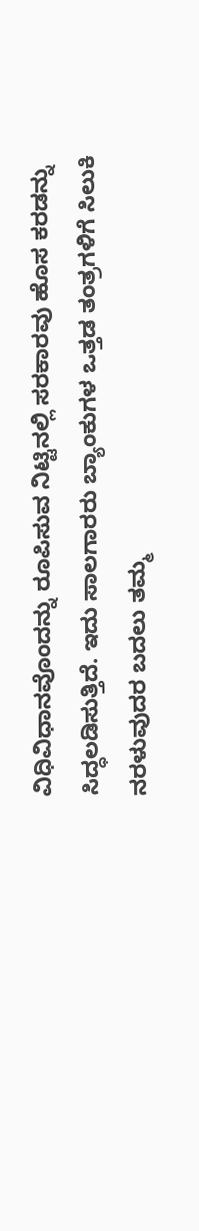ವಿಧಿವಿಧಾನವೊಂದನ್ನು ರೂಪಿಸುವ ನಿಟ್ಟಿನಲ್ಲಿ ಸರಕಾರವು ಹೊಸ ಕರಡನ್ನು ಸಿದ್ಧಲಡಿಸುತ್ತಿದೆ. ಇದು ಸಾಲಗಾರರು ಬ್ಯಾಂಕುಗಳ ಒತ್ತಡ ತಂತ್ರಗಳಿಗೆ ಸಿಲುಕಿ ನರಳುವುದರ ಬದಲು ತಮ್ಮ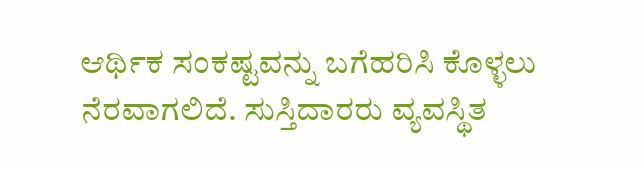ಆರ್ಥಿಕ ಸಂಕಷ್ಟವನ್ನು ಬಗೆಹರಿಸಿ ಕೊಳ್ಳಲು ನೆರವಾಗಲಿದೆ. ಸುಸ್ತಿದಾರರು ವ್ಯವಸ್ಥಿತ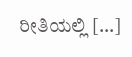ರೀತಿಯಲ್ಲಿ […]